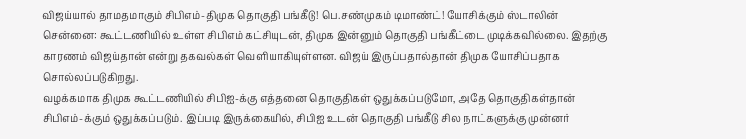விஜய்யால் தாமதமாகும் சிபிஎம்-திமுக தொகுதி பங்கீடு! பெ.சண்முகம் டிமாண்ட்! யோசிக்கும் ஸ்டாலின்
சென்னை: கூட்டணியில் உள்ள சிபிஎம் கட்சியுடன், திமுக இன்னும் தொகுதி பங்கீட்டை முடிக்கவில்லை. இதற்கு காரணம் விஜய்தான் என்று தகவல்கள் வெளியாகியுள்ளன. விஜய் இருப்பதால்தான் திமுக யோசிப்பதாக சொல்லப்படுகிறது.
வழக்கமாக திமுக கூட்டணியில் சிபிஐ-க்கு எத்தனை தொகுதிகள் ஒதுக்கப்படுமோ, அதே தொகுதிகள்தான் சிபிஎம்-க்கும் ஒதுக்கப்படும். இப்படி இருக்கையில், சிபிஐ உடன் தொகுதி பங்கீடு சில நாட்களுக்கு முன்னர்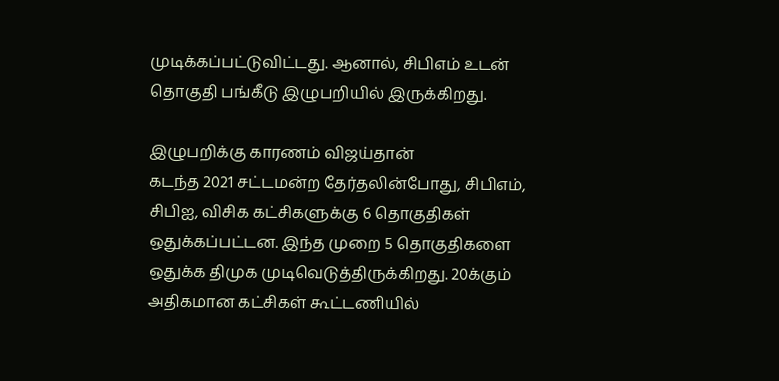முடிக்கப்பட்டுவிட்டது. ஆனால், சிபிஎம் உடன் தொகுதி பங்கீடு இழுபறியில் இருக்கிறது.

இழுபறிக்கு காரணம் விஜய்தான்
கடந்த 2021 சட்டமன்ற தேர்தலின்போது, சிபிஎம், சிபிஐ, விசிக கட்சிகளுக்கு 6 தொகுதிகள் ஒதுக்கப்பட்டன. இந்த முறை 5 தொகுதிகளை ஒதுக்க திமுக முடிவெடுத்திருக்கிறது. 20க்கும் அதிகமான கட்சிகள் கூட்டணியில்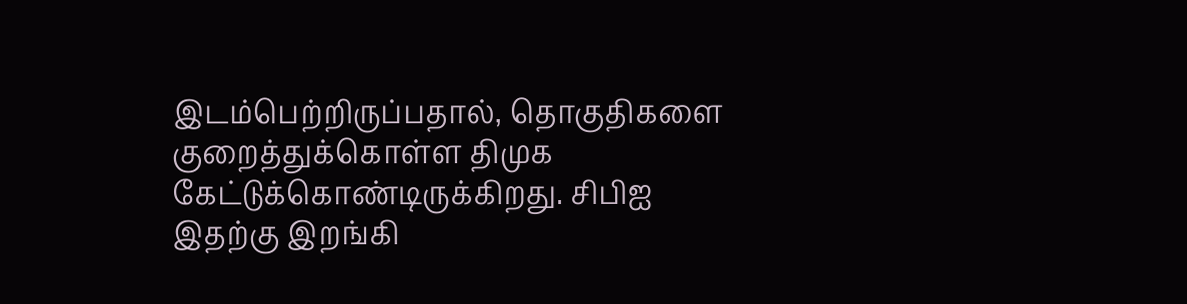இடம்பெற்றிருப்பதால், தொகுதிகளை குறைத்துக்கொள்ள திமுக கேட்டுக்கொண்டிருக்கிறது. சிபிஐ இதற்கு இறங்கி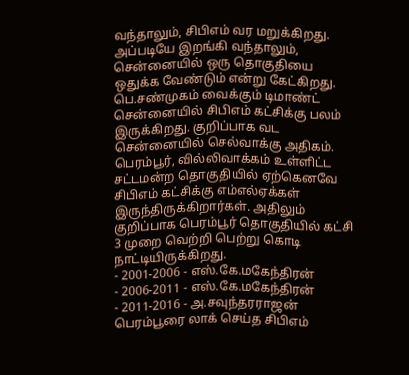வந்தாலும், சிபிஎம் வர மறுக்கிறது. அப்படியே இறங்கி வந்தாலும், சென்னையில் ஒரு தொகுதியை ஒதுக்க வேண்டும் என்று கேட்கிறது.
பெ.சண்முகம் வைக்கும் டிமாண்ட்
சென்னையில் சிபிஎம் கட்சிக்கு பலம் இருக்கிறது. குறிப்பாக வட சென்னையில் செல்வாக்கு அதிகம். பெரம்பூர், வில்லிவாக்கம் உள்ளிட்ட சட்டமன்ற தொகுதியில் ஏற்கெனவே சிபிஎம் கட்சிக்கு எம்எல்ஏக்கள் இருந்திருக்கிறார்கள். அதிலும் குறிப்பாக பெரம்பூர் தொகுதியில் கட்சி 3 முறை வெற்றி பெற்று கொடி நாட்டியிருக்கிறது.
- 2001-2006 - எஸ்.கே.மகேந்திரன்
- 2006-2011 - எஸ்.கே.மகேந்திரன்
- 2011-2016 - அ.சவுந்தரராஜன்
பெரம்பூரை லாக் செய்த சிபிஎம்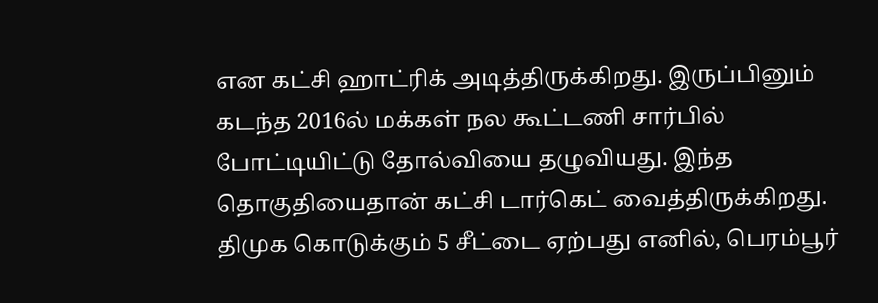என கட்சி ஹாட்ரிக் அடித்திருக்கிறது. இருப்பினும் கடந்த 2016ல் மக்கள் நல கூட்டணி சார்பில் போட்டியிட்டு தோல்வியை தழுவியது. இந்த தொகுதியைதான் கட்சி டார்கெட் வைத்திருக்கிறது. திமுக கொடுக்கும் 5 சீட்டை ஏற்பது எனில், பெரம்பூர்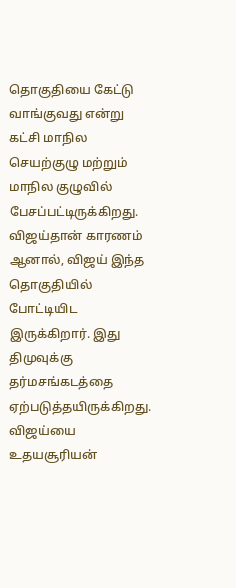தொகுதியை கேட்டு வாங்குவது என்று கட்சி மாநில செயற்குழு மற்றும் மாநில குழுவில் பேசப்பட்டிருக்கிறது.
விஜய்தான் காரணம்
ஆனால், விஜய் இந்த தொகுதியில் போட்டியிட இருக்கிறார். இது திமுவுக்கு தர்மசங்கடத்தை ஏற்படுத்தயிருக்கிறது. விஜய்யை உதயசூரியன்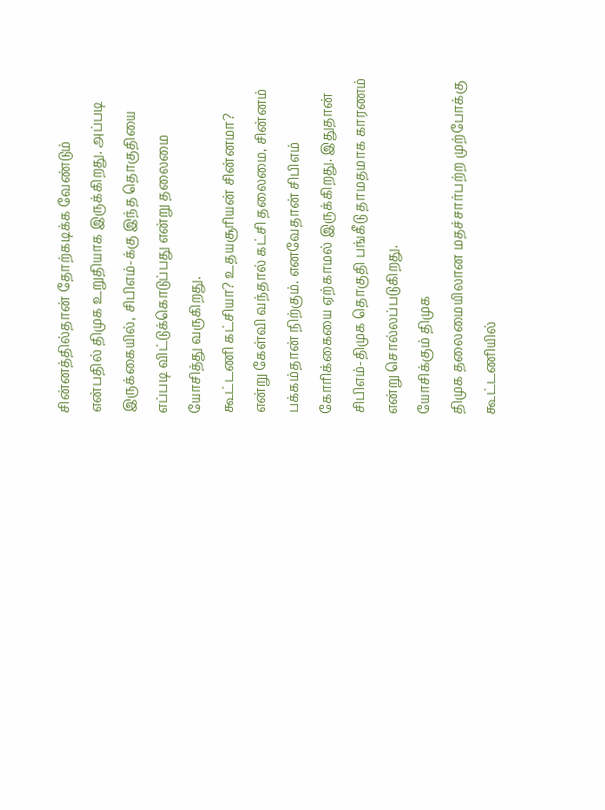சின்னத்தில்தான் தோற்கடிக்க வேண்டும் என்பதில் திமுக உறுதியாக இருக்கிறது. அப்படி இருக்கையில், சிபிஎம்-க்கு இந்த தொகுதியை எப்படி விட்டுக்கொடுப்பது என்று தலைமை யோசித்து வருகிறது.
கூட்டணி கட்சியா? உதயசூரியன் சின்னமா? என்று கேள்வி வந்தால் கட்சி தலைமை, சின்னம் பக்கம்தான் நிற்கும். எனவேதான் சிபிஎம் கோரிக்கையை ஏற்காமல் இருக்கிறது. இதுதான் சிபிஎம்-திமுக தொகுதி பங்கீடு தாமதமாக காரணம் என்று சொல்லப்படுகிறது.
யோசிக்கும் திமுக
திமுக தலைமையிலான மதச்சார்பற்ற முற்போக்கு கூட்டணியில்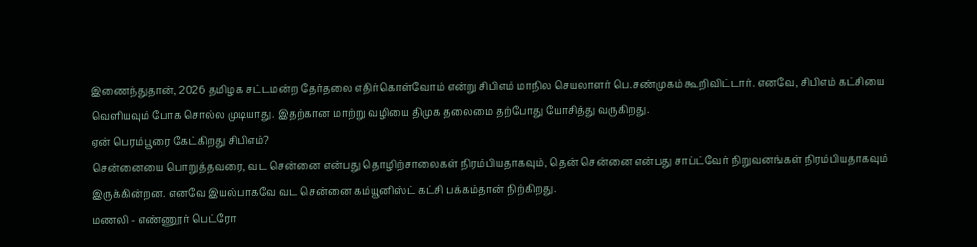இணைந்துதான், 2026 தமிழக சட்டமன்ற தேர்தலை எதிர்கொள்வோம் என்று சிபிஎம் மாநில செயலாளர் பெ.சண்முகம் கூறிவிட்டார். எனவே, சிபிஎம் கட்சியை வெளியவும் போக சொல்ல முடியாது. இதற்கான மாற்று வழியை திமுக தலைமை தற்போது யோசித்து வருகிறது.
ஏன் பெரம்பூரை கேட்கிறது சிபிஎம்?
சென்னையை பொறுத்தவரை, வட சென்னை என்பது தொழிற்சாலைகள் நிரம்பியதாகவும், தென் சென்னை என்பது சாப்ட்வேர் நிறுவனங்கள் நிரம்பியதாகவும் இருக்கின்றன. எனவே இயல்பாகவே வட சென்னை கம்யூனிஸ்ட் கட்சி பக்கம்தான் நிற்கிறது.
மணலி - எண்ணூர் பெட்ரோ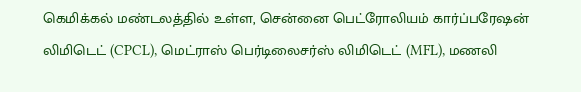கெமிக்கல் மண்டலத்தில் உள்ள, சென்னை பெட்ரோலியம் கார்ப்பரேஷன் லிமிடெட் (CPCL), மெட்ராஸ் பெர்டிலைசர்ஸ் லிமிடெட் (MFL), மணலி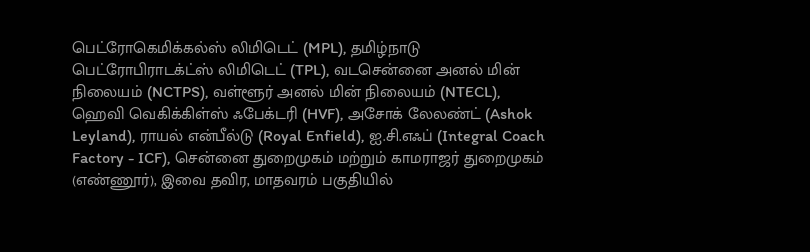பெட்ரோகெமிக்கல்ஸ் லிமிடெட் (MPL), தமிழ்நாடு பெட்ரோபிராடக்ட்ஸ் லிமிடெட் (TPL), வடசென்னை அனல் மின் நிலையம் (NCTPS), வள்ளூர் அனல் மின் நிலையம் (NTECL), ஹெவி வெகிக்கிள்ஸ் ஃபேக்டரி (HVF), அசோக் லேலண்ட் (Ashok Leyland), ராயல் என்பீல்டு (Royal Enfield), ஐ.சி.எஃப் (Integral Coach Factory - ICF), சென்னை துறைமுகம் மற்றும் காமராஜர் துறைமுகம் (எண்ணூர்), இவை தவிர, மாதவரம் பகுதியில்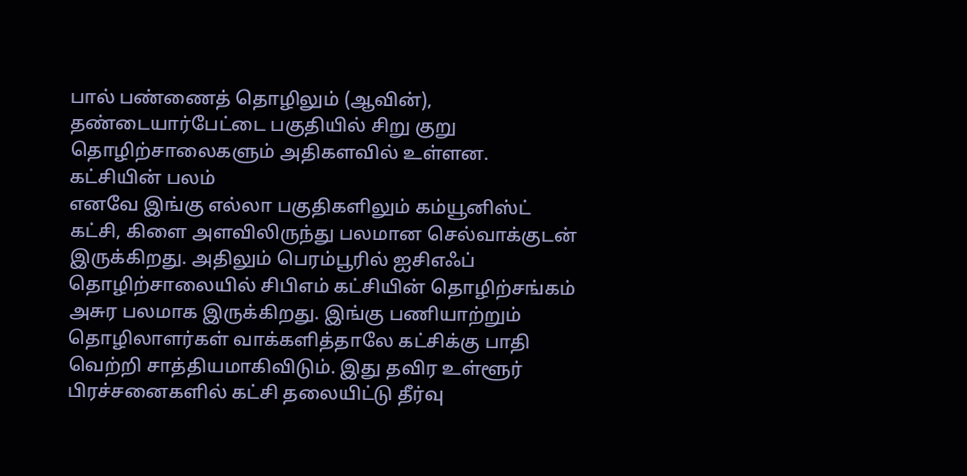பால் பண்ணைத் தொழிலும் (ஆவின்), தண்டையார்பேட்டை பகுதியில் சிறு குறு தொழிற்சாலைகளும் அதிகளவில் உள்ளன.
கட்சியின் பலம்
எனவே இங்கு எல்லா பகுதிகளிலும் கம்யூனிஸ்ட் கட்சி, கிளை அளவிலிருந்து பலமான செல்வாக்குடன் இருக்கிறது. அதிலும் பெரம்பூரில் ஐசிஎஃப் தொழிற்சாலையில் சிபிஎம் கட்சியின் தொழிற்சங்கம் அசுர பலமாக இருக்கிறது. இங்கு பணியாற்றும் தொழிலாளர்கள் வாக்களித்தாலே கட்சிக்கு பாதி வெற்றி சாத்தியமாகிவிடும். இது தவிர உள்ளூர் பிரச்சனைகளில் கட்சி தலையிட்டு தீர்வு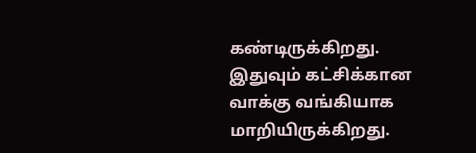கண்டிருக்கிறது. இதுவும் கட்சிக்கான வாக்கு வங்கியாக மாறியிருக்கிறது.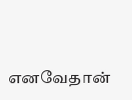எனவேதான்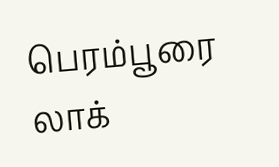பெரம்பூரை லாக்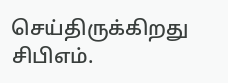செய்திருக்கிறது சிபிஎம்.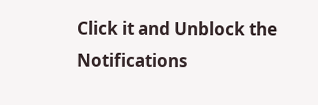Click it and Unblock the Notifications